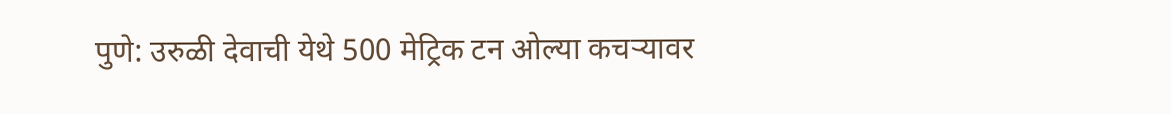पुणे: उरुळी देवाची येथे 500 मेट्रिक टन ओल्या कचऱ्यावर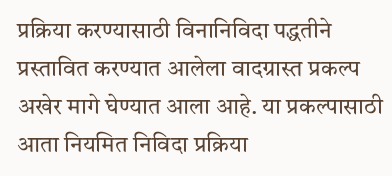प्रक्रिया करण्यासाठी विनानिविदा पद्धतीने प्रस्तावित करण्यात आलेला वादग्रास्त प्रकल्प अखेर मागे घेण्यात आला आहे. या प्रकल्पासाठी आता नियमित निविदा प्रक्रिया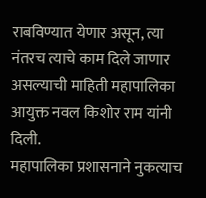राबविण्यात येणार असून, त्या नंतरच त्याचे काम दिले जाणार असल्याची माहिती महापालिका आयुक्त नवल किशोर राम यांनी दिली.
महापालिका प्रशासनाने नुकत्याच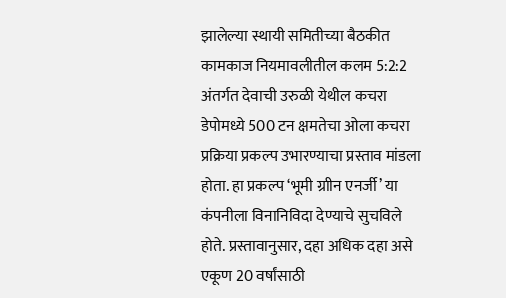झालेल्या स्थायी समितीच्या बैठकीत कामकाज नियमावलीतील कलम 5:2:2 अंतर्गत देवाची उरुळी येथील कचरा डेपोमध्ये 500 टन क्षमतेचा ओला कचरा प्रक्रिया प्रकल्प उभारण्याचा प्रस्ताव मांडला होता. हा प्रकल्प ‘भूमी ग्राीन एनर्जी’ या कंपनीला विनानिविदा देण्याचे सुचविले होते. प्रस्तावानुसार, दहा अधिक दहा असे एकूण 20 वर्षांसाठी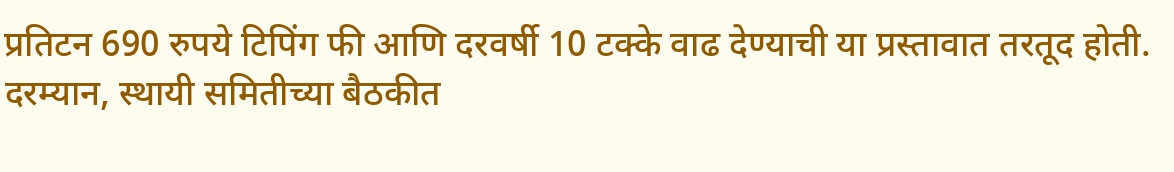प्रतिटन 690 रुपये टिपिंग फी आणि दरवर्षी 10 टक्के वाढ देण्याची या प्रस्तावात तरतूद होती.
दरम्यान, स्थायी समितीच्या बैठकीत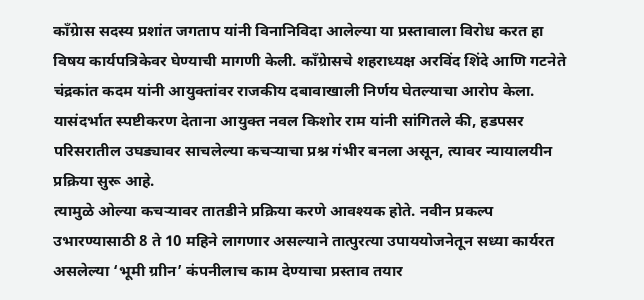काँग्रेास सदस्य प्रशांत जगताप यांनी विनानिविदा आलेल्या या प्रस्तावाला विरोध करत हा विषय कार्यपत्रिकेवर घेण्याची मागणी केली. काँग्रेासचे शहराध्यक्ष अरविंद शिंदे आणि गटनेते चंद्रकांत कदम यांनी आयुक्तांवर राजकीय दबावाखाली निर्णय घेतल्याचा आरोप केला. यासंदर्भात स्पष्टीकरण देताना आयुक्त नवल किशोर राम यांनी सांगितले की, हडपसर परिसरातील उघड्यावर साचलेल्या कचऱ्याचा प्रश्न गंभीर बनला असून, त्यावर न्यायालयीन प्रक्रिया सुरू आहे.
त्यामुळे ओल्या कचऱ्यावर तातडीने प्रक्रिया करणे आवश्यक होते. नवीन प्रकल्प उभारण्यासाठी 8 ते 10 महिने लागणार असल्याने तात्पुरत्या उपाययोजनेतून सध्या कार्यरत असलेल्या ‘भूमी ग्राीन’ कंपनीलाच काम देण्याचा प्रस्ताव तयार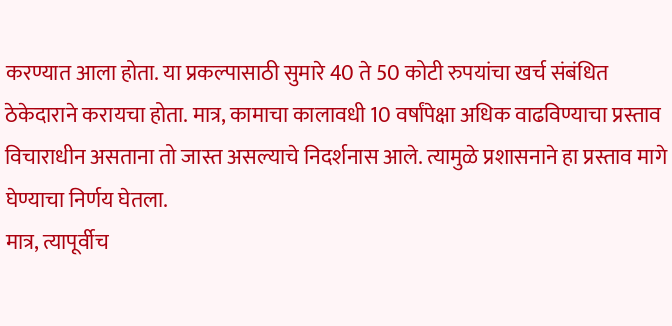करण्यात आला होता. या प्रकल्पासाठी सुमारे 40 ते 50 कोटी रुपयांचा खर्च संबंधित ठेकेदाराने करायचा होता. मात्र, कामाचा कालावधी 10 वर्षांपेक्षा अधिक वाढविण्याचा प्रस्ताव विचाराधीन असताना तो जास्त असल्याचे निदर्शनास आले. त्यामुळे प्रशासनाने हा प्रस्ताव मागे घेण्याचा निर्णय घेतला.
मात्र, त्यापूर्वीच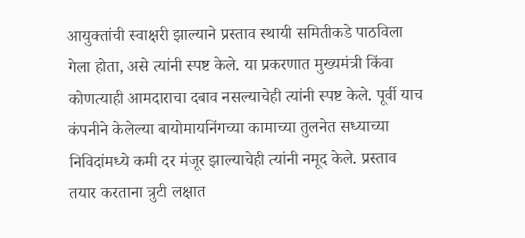आयुक्तांची स्वाक्षरी झाल्याने प्रस्ताव स्थायी समितीकडे पाठविला गेला होता, असे त्यांनी स्पष्ट केले. या प्रकरणात मुख्यमंत्री किंवा कोणत्याही आमदाराचा दबाव नसल्याचेही त्यांनी स्पष्ट केले. पूर्वी याच कंपनीने केलेल्या बायोमायनिंगच्या कामाच्या तुलनेत सध्याच्या निविदांमध्ये कमी दर मंजूर झाल्याचेही त्यांनी नमूद केले. प्रस्ताव तयार करताना त्रुटी लक्षात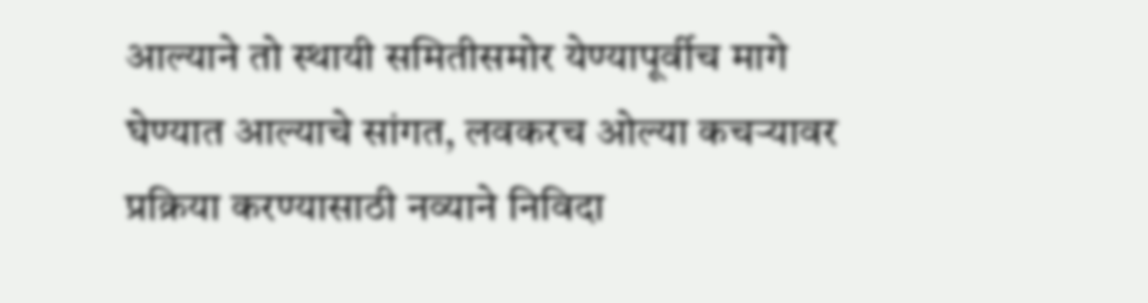आल्याने तो स्थायी समितीसमोर येण्यापूर्वीच मागे घेण्यात आल्याचे सांगत, लवकरच ओल्या कचऱ्यावर प्रक्रिया करण्यासाठी नव्याने निविदा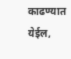काढण्यात येईल,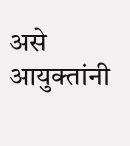असे आयुक्तांनी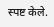स्पष्ट केले.